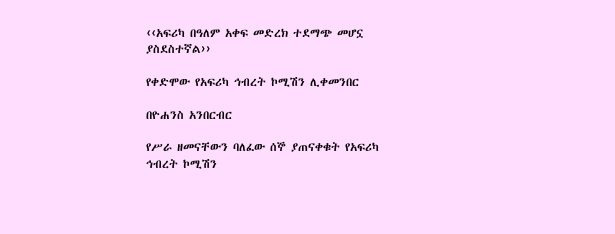‹‹አፍሪካ በዓለም አቀፍ መድረክ ተደማጭ መሆኗ ያስደስተኛል››

የቀድሞው የአፍሪካ ኅብረት ኮሚሽን ሊቀመንበር

በዮሐንስ አንበርብር

የሥራ ዘመናቸውን ባለፈው ሰኞ ያጠናቀቁት የአፍሪካ ኅብረት ኮሚሽን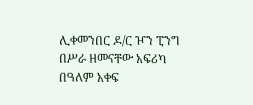ሊቀመንበር ዶ/ር ዦን ፒንግ በሥራ ዘመናቸው አፍሪካ በዓለም አቀፍ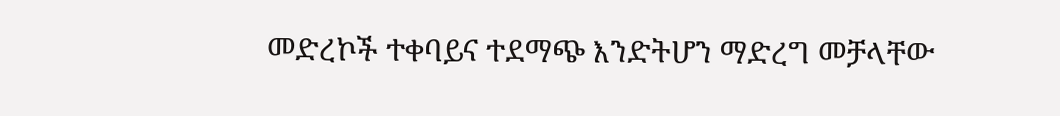መድረኮች ተቀባይና ተደማጭ እንድትሆን ማድረግ መቻላቸው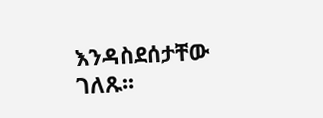እንዳስደሰታቸው ገለጹ፡፡